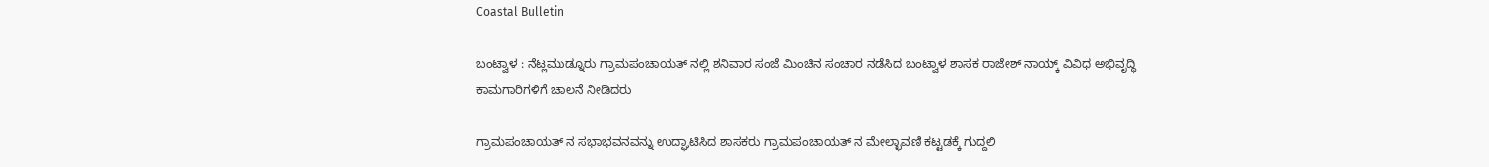Coastal Bulletin

ಬಂಟ್ವಾಳ : ನೆಟ್ಲಮುಡ್ನೂರು ಗ್ರಾಮಪಂಚಾಯತ್ ನಲ್ಲಿ ಶನಿವಾರ ಸಂಜೆ ಮಿಂಚಿನ ಸಂಚಾರ ನಡೆಸಿದ ಬಂಟ್ವಾಳ ಶಾಸಕ ರಾಜೇಶ್ ನಾಯ್ಕ್ ವಿವಿಧ ಅಭಿವೃದ್ಧಿ ಕಾಮಗಾರಿಗಳಿಗೆ ಚಾಲನೆ ನೀಡಿದರು

ಗ್ರಾಮಪಂಚಾಯತ್ ನ ಸಭಾಭವನವನ್ನು ಉದ್ಘಾಟಿಸಿದ ಶಾಸಕರು ಗ್ರಾಮಪಂಚಾಯತ್ ನ ಮೇಲ್ಛಾವಣಿ ಕಟ್ಟಡಕ್ಕೆ ಗುದ್ದಲಿ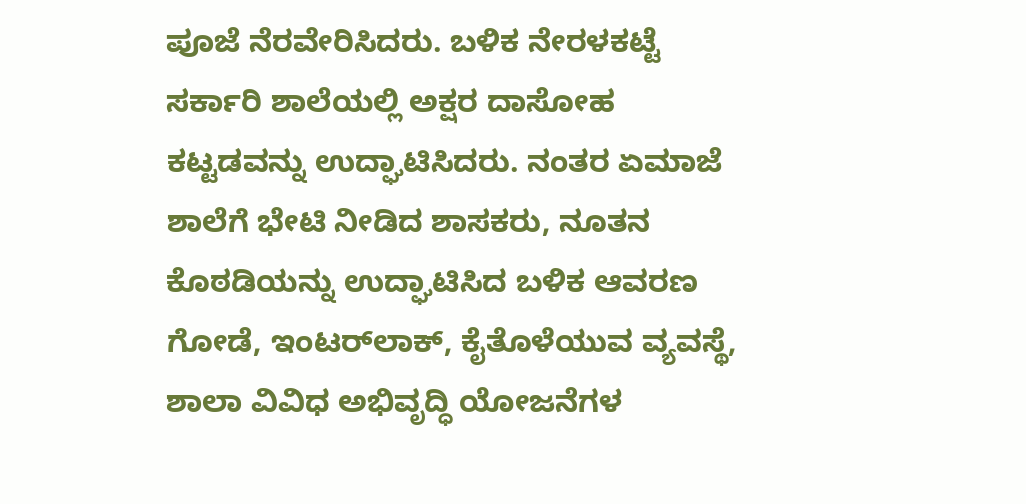ಪೂಜೆ ನೆರವೇರಿಸಿದರು. ಬಳಿಕ ನೇರಳಕಟ್ಟೆ ಸರ್ಕಾರಿ ಶಾಲೆಯಲ್ಲಿ ಅಕ್ಷರ ದಾಸೋಹ ಕಟ್ಟಡವನ್ನು ಉದ್ಘಾಟಿಸಿದರು. ನಂತರ ಏಮಾಜೆ ಶಾಲೆಗೆ ಭೇಟಿ‌ ನೀಡಿದ ಶಾಸಕರು, ನೂತನ ಕೊಠಡಿಯನ್ನು ಉದ್ಘಾಟಿಸಿದ ಬಳಿಕ ಆವರಣ ಗೋಡೆ, ಇಂಟರ್‌ಲಾಕ್, ಕೈತೊಳೆಯುವ ವ್ಯವಸ್ಥೆ, ಶಾಲಾ ವಿವಿಧ ಅಭಿವೃದ್ಧಿ ಯೋಜನೆಗಳ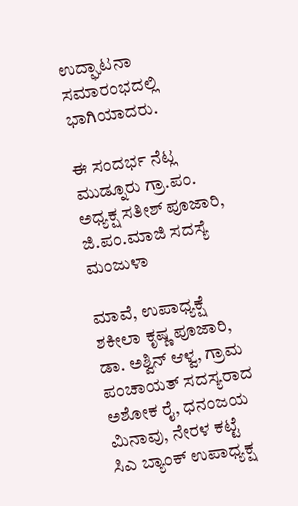ಉದ್ಘಾಟನಾ ಸಮಾರಂಭದಲ್ಲಿ‌ ಭಾಗಿಯಾದರು.

ಈ ಸಂದರ್ಭ ನೆಟ್ಲ ಮುಡ್ನೂರು ಗ್ರಾ.ಪಂ‌. ಅಧ್ಯಕ್ಷ ಸತೀಶ್ ಪೂಜಾರಿ, ಜಿ.ಪಂ.ಮಾಜಿ ಸದಸ್ಯೆ ಮಂಜುಳಾ

ಮಾವೆ, ಉಪಾಧ್ಯಕ್ಷೆ ಶಕೀಲಾ ಕೃಷ್ಣ ಪೂಜಾರಿ, ಡಾ. ಅಶ್ವಿನ್ ಆಳ್ವ, ಗ್ರಾಮ ಪಂಚಾಯತ್ ಸದಸ್ಯರಾದ ಅಶೋಕ ರೈ, ಧನಂಜಯ ಮಿನಾವು, ನೇರಳ ಕಟ್ಟೆ ಸಿಎ ಬ್ಯಾಂಕ್ ಉಪಾಧ್ಯಕ್ಷ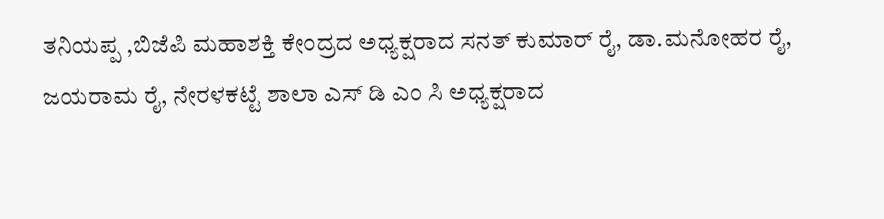ತನಿಯಪ್ಪ ,ಬಿಜೆಪಿ ಮಹಾಶಕ್ತಿ ಕೇಂದ್ರದ ಅಧ್ಯಕ್ಷರಾದ ಸನತ್ ಕುಮಾರ್ ರೈ, ಡಾ.ಮನೋಹರ ರೈ, ಜಯರಾಮ ರೈ, ನೇರಳಕಟ್ಟೆ ಶಾಲಾ ಎಸ್ ಡಿ ಎಂ ಸಿ ಅಧ್ಯಕ್ಷರಾದ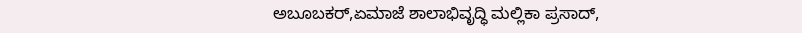ಅಬೂಬಕರ್,ಏಮಾಜೆ ಶಾಲಾಭಿವೃದ್ಧಿ ಮಲ್ಲಿಕಾ ಪ್ರಸಾದ್,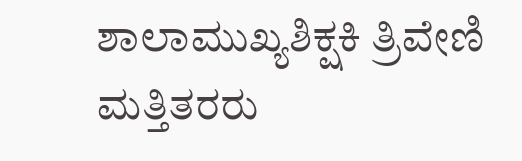ಶಾಲಾಮುಖ್ಯಶಿಕ್ಷಕಿ ತ್ರಿವೇಣಿ ಮತ್ತಿತರರು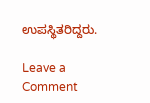ಉಪಸ್ಥಿತರಿದ್ದರು.

Leave a Comment